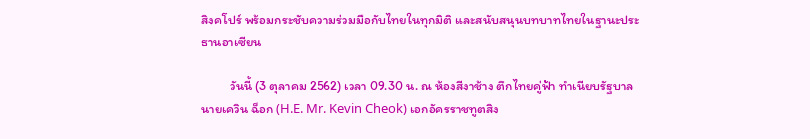สิงคโปร์ พร้อมกระชับความร่วมมือกับไทยในทุกมิติ และสนับสนุนบทบาทไทยในฐานะประธานอาเซียน

          วันนี้ (3 ตุลาคม 2562) เวลา 09.30 น. ณ ห้องสีงาช้าง ตึกไทยคู่ฟ้า ทำเนียบรัฐบาล นายเควิน ฉ็อก (H.E. Mr. Kevin Cheok) เอกอัครราชทูตสิง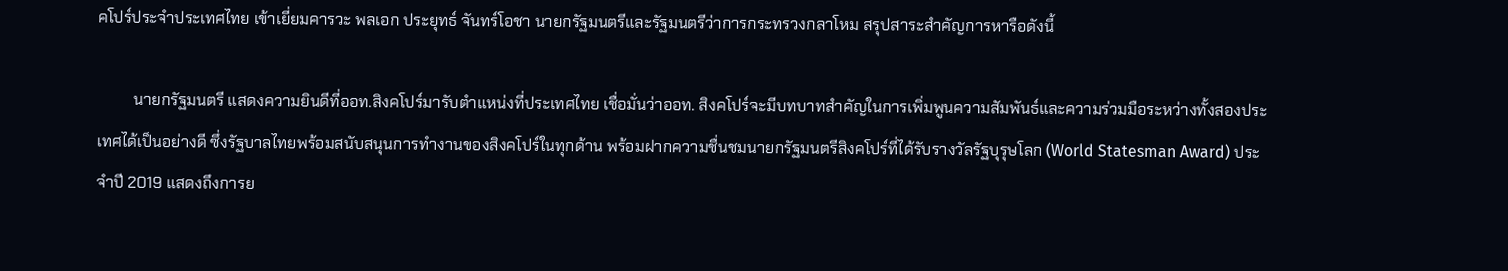คโปร์ประจำประเทศไทย เข้าเยี่ยมคารวะ พลเอก ประยุทธ์ จันทร์โอชา นายกรัฐมนตรีและรัฐมนตรีว่าการกระทรวงกลาโหม สรุปสาระสำคัญการหารือดังนี้

         นายกรัฐมนตรี แสดงความยินดีที่ออท.สิงคโปร์มารับตำแหน่งที่ประเทศไทย เชื่อมั่นว่าออท. สิงคโปร์จะมีบทบาทสำคัญในการเพิ่มพูนความสัมพันธ์และความร่วมมือระหว่างทั้งสองประเทศได้เป็นอย่างดี ซึ่งรัฐบาลไทยพร้อมสนับสนุนการทำงานของสิงคโปร์ในทุกด้าน พร้อมฝากความชื่นชมนายกรัฐมนตรีสิงคโปร์ที่ได้รับรางวัลรัฐบุรุษโลก (World Statesman Award) ประจำปี 2019 แสดงถึงการย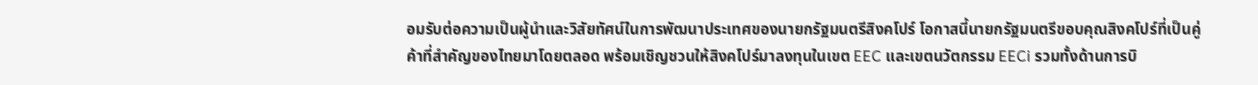อมรับต่อความเป็นผู้นำและวิสัยทัศน์ในการพัฒนาประเทศของนายกรัฐมนตรีสิงคโปร์ โอกาสนี้นายกรัฐมนตรีขอบคุณสิงคโปร์ที่เป็นคู่ค้าที่สำคัญของไทยมาโดยตลอด พร้อมเชิญชวนให้สิงคโปร์มาลงทุนในเขต EEC และเขตนวัตกรรม EECi รวมทั้งด้านการบิ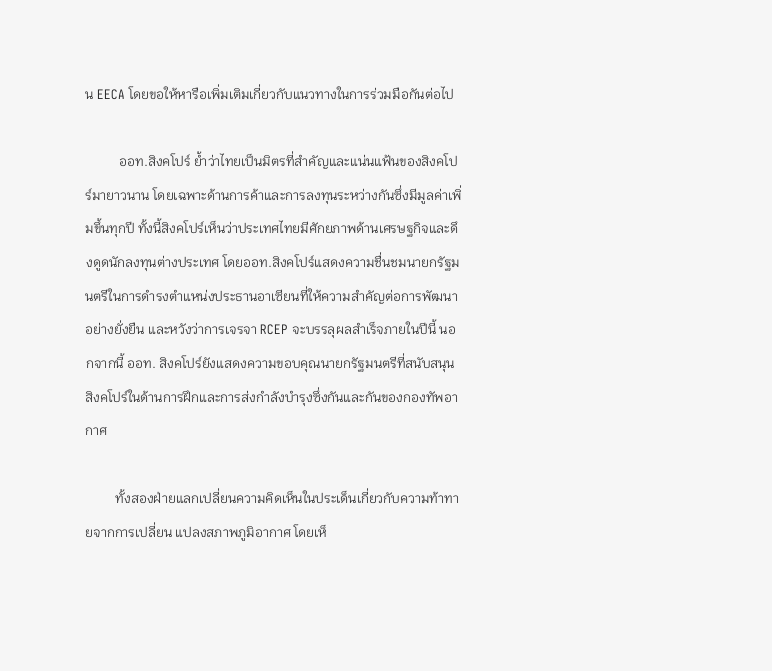น EECA โดยขอให้หารือเพิ่มเติมเกี่ยวกับแนวทางในการร่วมมือกันต่อไป

          ออท.สิงคโปร์ ย้ำว่าไทยเป็นมิตรที่สำคัญและแน่นแฟ้นของสิงคโปร์มายาวนาน โดยเฉพาะด้านการค้าและการลงทุนระหว่างกันซึ่งมีมูลค่าเพิ่มขึ้นทุกปี ทั้งนี้สิงคโปร์เห็นว่าประเทศไทยมีศักยภาพด้านเศรษฐกิจและดึงดูดนักลงทุนต่างประเทศ โดยออท.สิงคโปร์แสดงความชื่นชมนายกรัฐมนตรีในการดำรงตำแหน่งประธานอาเซียนที่ให้ความสำคัญต่อการพัฒนาอย่างยั่งยืน และหวังว่าการเจรจา RCEP จะบรรลุผลสำเร็จภายในปีนี้ นอกจากนี้ ออท. สิงคโปร์ยังแสดงความขอบคุณนายกรัฐมนตรีที่สนับสนุนสิงคโปร์ในด้านการฝึกและการส่งกำลังบำรุงซึ่งกันและกันของกองทัพอากาศ

         ทั้งสองฝ่ายแลกเปลี่ยนความคิดเห็นในประเด็นเกี่ยวกับความท้าทายจากการเปลี่ยน แปลงสภาพภูมิอากาศ โดยเห็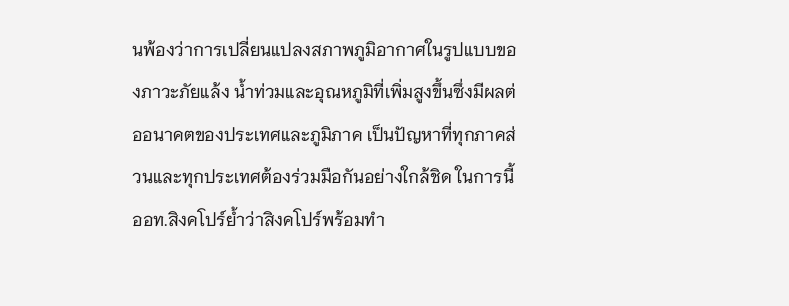นพ้องว่าการเปลี่ยนแปลงสภาพภูมิอากาศในรูปแบบของภาวะภัยแล้ง น้ำท่วมและอุณหภูมิที่เพิ่มสูงขึ้นซึ่งมีผลต่ออนาคตของประเทศและภูมิภาค เป็นปัญหาที่ทุกภาคส่วนและทุกประเทศต้องร่วมมือกันอย่างใกล้ชิด ในการนี้ออท.สิงคโปร์ย้ำว่าสิงคโปร์พร้อมทำ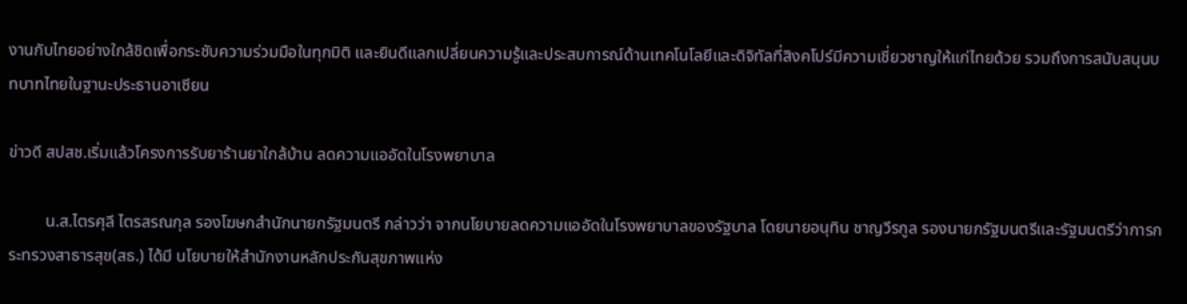งานกับไทยอย่างใกล้ชิดเพื่อกระชับความร่วมมือในทุกมิติ และยินดีแลกเปลี่ยนความรู้และประสบการณ์ด้านเทคโนโลยีและดิจิทัลที่สิงคโปร์มีความเชี่ยวชาญให้แก่ไทยด้วย รวมถึงการสนับสนุนบทบาทไทยในฐานะประธานอาเซียน

ข่าวดี สปสช.เริ่มแล้วโครงการรับยาร้านยาใกล้บ้าน ลดความแออัดในโรงพยาบาล

         น.ส.ไตรศุลี ไตรสรณกุล รองโฆษกสำนักนายกรัฐมนตรี กล่าวว่า จากนโยบายลดความแออัดในโรงพยาบาลของรัฐบาล โดยนายอนุทิน ชาญวีรกูล รองนายกรัฐมนตรีและรัฐมนตรีว่าการกระทรวงสาธารสุข(สธ.) ได้มี นโยบายให้สํานักงานหลักประกันสุขภาพแห่ง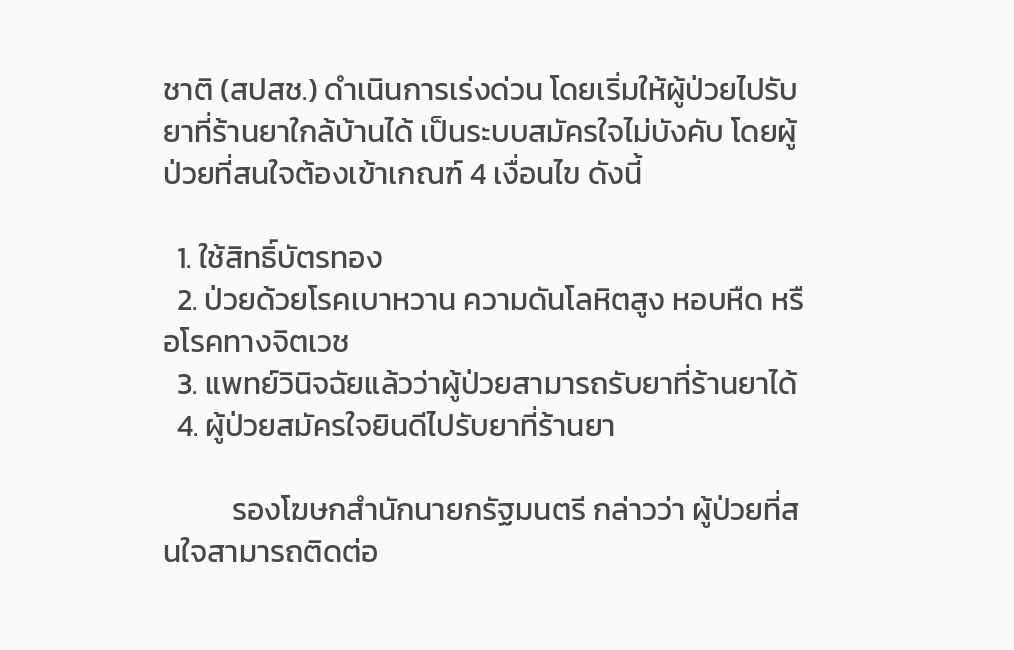ชาติ (สปสช.) ดำเนินการเร่งด่วน โดยเริ่มให้ผู้ป่วยไปรับยาที่ร้านยาใกล้บ้านได้ เป็นระบบสมัครใจไม่บังคับ โดยผู้ป่วยที่สนใจต้องเข้าเกณฑ์ 4 เงื่อนไข ดังนี้

  1. ใช้สิทธิ์บัตรทอง
  2. ป่วยด้วยโรคเบาหวาน ความดันโลหิตสูง หอบหืด หรือโรคทางจิตเวช
  3. แพทย์วินิจฉัยแล้วว่าผู้ป่วยสามารถรับยาที่ร้านยาได้
  4. ผู้ป่วยสมัครใจยินดีไปรับยาที่ร้านยา

          รองโฆษกสำนักนายกรัฐมนตรี กล่าวว่า ผู้ป่วยที่สนใจสามารถติดต่อ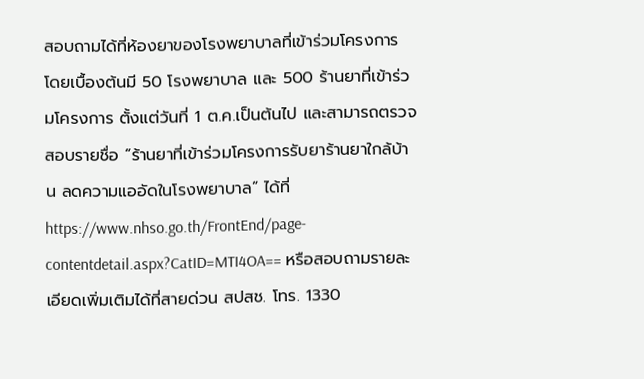สอบถามได้ที่ห้องยาของโรงพยาบาลที่เข้าร่วมโครงการ โดยเบื้องต้นมี 50 โรงพยาบาล และ 500 ร้านยาที่เข้าร่วมโครงการ ตั้งแต่วันที่ 1 ต.ค.เป็นต้นไป และสามารถตรวจสอบรายชื่อ “ร้านยาที่เข้าร่วมโครงการรับยาร้านยาใกล้บ้าน ลดความแออัดในโรงพยาบาล” ได้ที่ https://www.nhso.go.th/FrontEnd/page-contentdetail.aspx?CatID=MTI4OA== หรือสอบถามรายละเอียดเพิ่มเติมได้ที่สายด่วน สปสช. โทร. 1330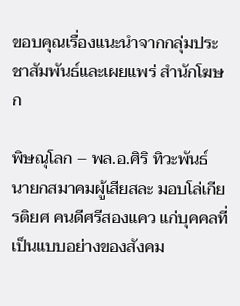ขอบคุณเรื่องแนะนำจากกลุ่มประชาสัมพันธ์และเผยแพร่ สำนักโฆษก

พิษณุโลก – พล.อ.ศิริ ทิวะพันธ์ นายกสมาคมผู้เสียสละ มอบโล่เกียรติยศ คนดีศรีสองแคว แก่บุคคลที่เป็นแบบอย่างของสังคม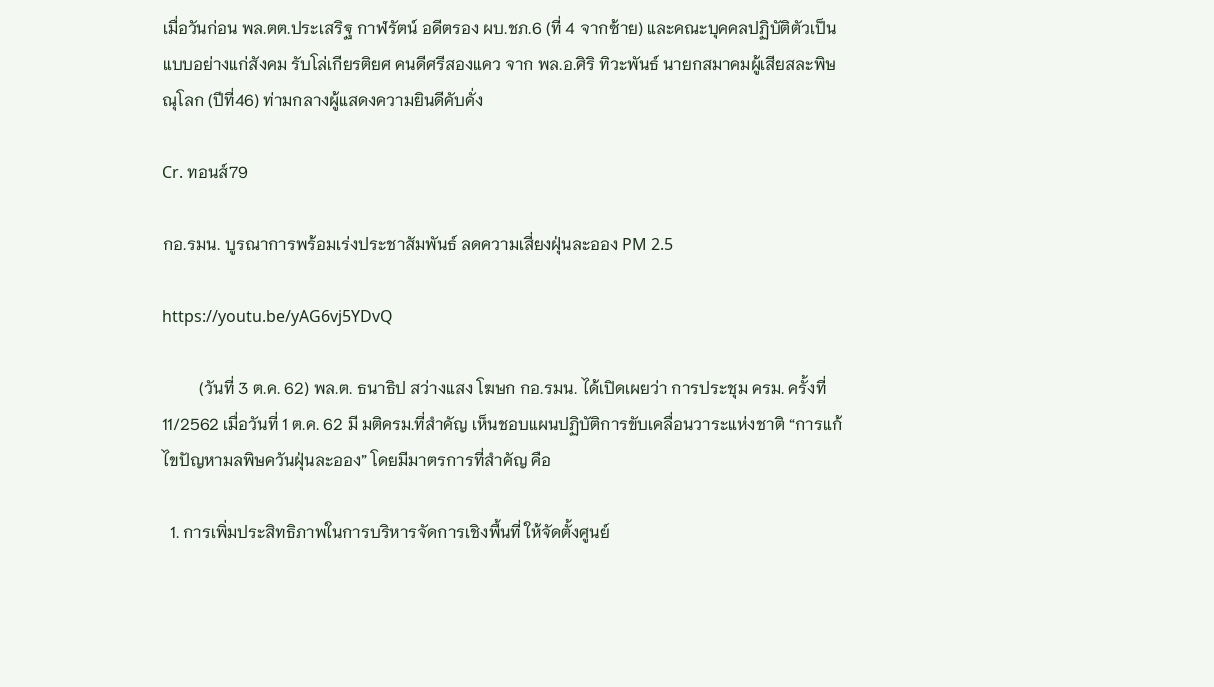เมื่อวันก่อน พล.ตต.ประเสริฐ กาฬรัตน์ อดีตรอง ผบ.ชภ.6 (ที่ 4 จากซ้าย) และคณะบุคคลปฏิบัติตัวเป็นแบบอย่างแก่สังคม รับโล่เกียรติยศ คนดีศรีสองแคว จาก พล.อ.ศิริ ทิวะพันธ์ นายกสมาคมผู้เสียสละพิษณุโลก (ปีที่46) ท่ามกลางผู้แสดงความยินดีคับคั่ง

Cr. ทอนส์79

กอ.รมน. บูรณาการพร้อมเร่งประชาสัมพันธ์ ลดความเสี่ยงฝุ่นละออง PM 2.5

https://youtu.be/yAG6vj5YDvQ

         (วันที่ 3 ต.ค. 62) พล.ต. ธนาธิป สว่างแสง โฆษก กอ.รมน. ได้เปิดเผยว่า การประชุม ครม. ครั้งที่ 11/2562 เมื่อวันที่ 1 ต.ค. 62 มี มติครม.ที่สำคัญ เห็นชอบแผนปฏิบัติการขับเคลื่อนวาระแห่งชาติ “การแก้ไขปัญหามลพิษควันฝุ่นละออง” โดยมีมาตรการที่สำคัญ คือ

  1. การเพิ่มประสิทธิภาพในการบริหารจัดการเชิงพื้นที่ ให้จัดตั้งศูนย์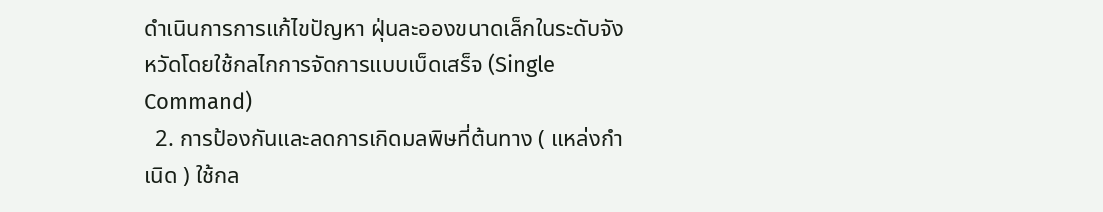ดำเนินการการแก้ไขปัญหา ฝุ่นละอองขนาดเล็กในระดับจังหวัดโดยใช้กลไกการจัดการแบบเบ็ดเสร็จ (Single Command)
  2. การป้องกันและลดการเกิดมลพิษที่ต้นทาง ( แหล่งกำเนิด ) ใช้กล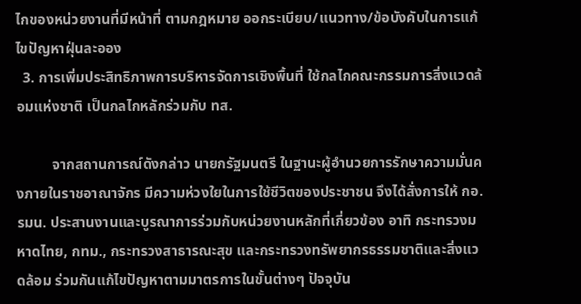ไกของหน่วยงานที่มีหน้าที่ ตามกฎหมาย ออกระเบียบ/แนวทาง/ข้อบังคับในการแก้ไขปัญหาฝุ่นละออง
  3. การเพิ่มประสิทธิภาพการบริหารจัดการเชิงพื้นที่ ใช้กลไกคณะกรรมการสิ่งแวดล้อมแห่งชาติ เป็นกลไกหลักร่วมกับ ทส.

          จากสถานการณ์ดังกล่าว นายกรัฐมนตรี ในฐานะผู้อำนวยการรักษาความมั่นคงภายในราชอาณาจักร มีความห่วงใยในการใช้ชีวิตของประชาชน จึงได้สั่งการให้ กอ.รมน. ประสานงานและบูรณาการร่วมกับหน่วยงานหลักที่เกี่ยวข้อง อาทิ กระทรวงมหาดไทย, กทม., กระทรวงสาธารณะสุข และกระทรวงทรัพยากรธรรมชาติและสิ่งแวดล้อม ร่วมกันแก้ไขปัญหาตามมาตรการในขั้นต่างๆ ปัจจุบัน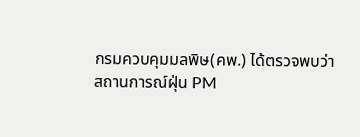กรมควบคุมมลพิษ(คพ.) ได้ตรวจพบว่าสถานการณ์ฝุ่น PM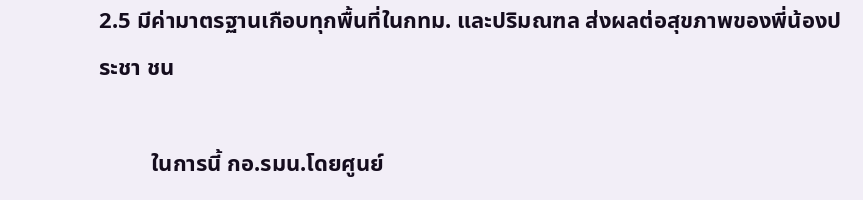2.5 มีค่ามาตรฐานเกือบทุกพื้นที่ในกทม. และปริมณฑล ส่งผลต่อสุขภาพของพี่น้องประชา ชน

         ในการนี้ กอ.รมน.โดยศูนย์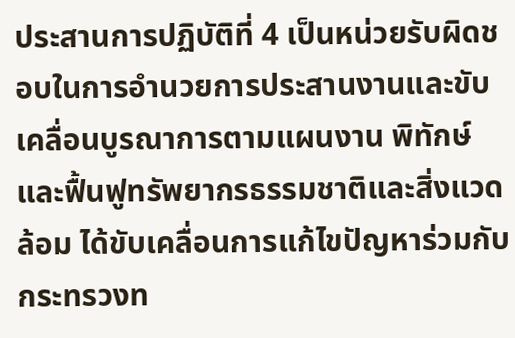ประสานการปฏิบัติที่ 4 เป็นหน่วยรับผิดชอบในการอำนวยการประสานงานและขับเคลื่อนบูรณาการตามแผนงาน พิทักษ์และฟื้นฟูทรัพยากรธรรมชาติและสิ่งแวดล้อม ได้ขับเคลื่อนการแก้ไขปัญหาร่วมกับ กระทรวงท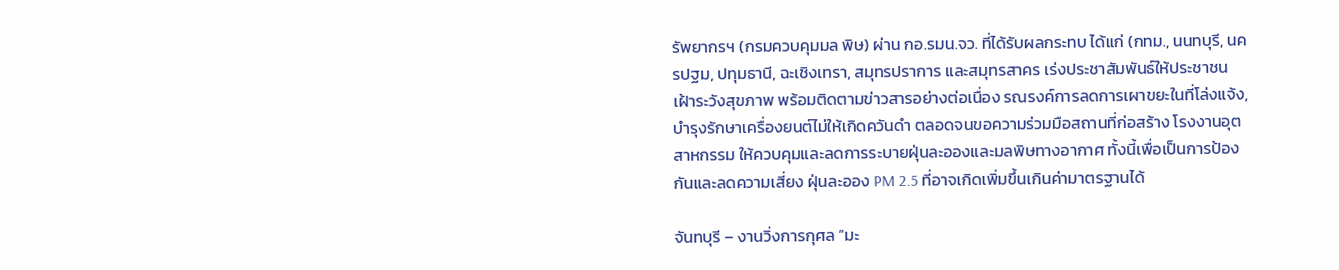รัพยากรฯ (กรมควบคุมมล พิษ) ผ่าน กอ.รมน.จว. ที่ได้รับผลกระทบ ได้แก่ (กทม., นนทบุรี, นครปฐม, ปทุมธานี, ฉะเชิงเทรา, สมุทรปราการ และสมุทรสาคร เร่งประชาสัมพันธ์ให้ประชาชนเฝ้าระวังสุขภาพ พร้อมติดตามข่าวสารอย่างต่อเนื่อง รณรงค์การลดการเผาขยะในที่โล่งแจ้ง, บำรุงรักษาเครื่องยนต์ไม่ให้เกิดควันดำ ตลอดจนขอความร่วมมือสถานที่ก่อสร้าง โรงงานอุตสาหกรรม ให้ควบคุมและลดการระบายฝุ่นละอองและมลพิษทางอากาศ ทั้งนี้เพื่อเป็นการป้องกันและลดความเสี่ยง ฝุ่นละออง PM 2.5 ที่อาจเกิดเพิ่มขึ้นเกินค่ามาตรฐานได้

จันทบุรี – งานวิ่งการกุศล “มะ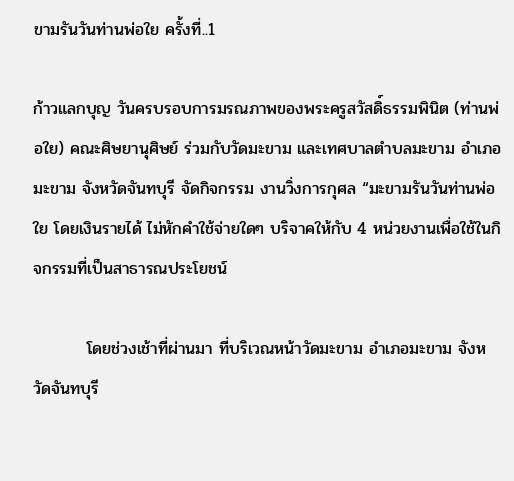ขามรันวันท่านพ่อใย ครั้งที่..1

ก้าวแลกบุญ วันครบรอบการมรณภาพของพระครูสวัสดิ์ธรรมพินิต (ท่านพ่อใย) คณะศิษยานุศิษย์ ร่วมกับวัดมะขาม และเทศบาลตำบลมะขาม อำเภอมะขาม จังหวัดจันทบุรี จัดกิจกรรม งานวิ่งการกุศล “มะขามรันวันท่านพ่อใย โดยเงินรายได้ ไม่หักคำใช้จ่ายใดๆ บริจาคให้กับ 4 หน่วยงานเพื่อใช้ในกิจกรรมที่เป็นสาธารณประโยชน์

         โดยช่วงเช้าที่ผ่านมา ที่บริเวณหน้าวัดมะขาม อำเภอมะขาม จังหวัดจันทบุรี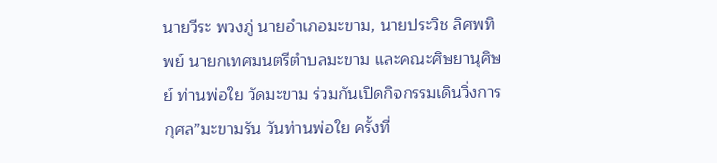นายวีระ พวงภู่ นายอำเภอมะขาม, นายประวิช ลิศพทิพย์ นายกเทศมนตรีตำบลมะขาม และคณะศิษยานุศิษย์ ท่านพ่อใย วัดมะขาม ร่วมกันเปิดกิจกรรมเดินวิ่งการกุศล”มะขามรัน วันท่านพ่อใย ครั้งที่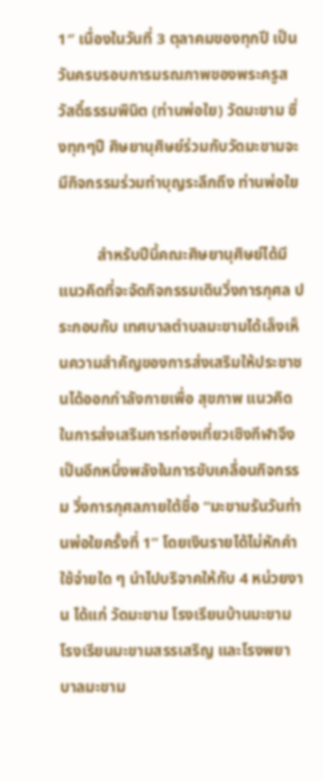1″ เนื่องในวันที่ 3 ตุลาคมของทุกปี เป็นวันครบรอบการมรณภาพของพระครูสวัสดิ์ธรรมพินิต (ท่านพ่อใย) วัดมะขาม ซึ่งทุกๆปี ศิษยานุศิษย์ร่วมกับวัดมะขามจะมีกิจกรรมร่วมทำบุญระลึกถึง ท่านพ่อใย

          สำหรับปีนี้คณะศิษยานุศิษย์ได้มีแนวคิดที่จะจัดกิจกรรมเดินวิ่งการกุศล ประกอบกับ เทศบาลตำบลมะขามได้เล็งเห็นความสำคัญของการส่งเสริมให้ประชาชนได้ออกกำลังกายเพื่อ สุขภาพ แนวคิดในการส่งเสริมการท่องเที่ยวเซิงกีฬาจึงเป็นอีกหนึ่งพลังในการขับเคลื่อนกิจกรรม วิ่งการกุศลภายใต้ชื่อ “มะขามรันวันท่านพ่อใยครั้งที่ 1” โดยเงินรายได้ไม่หักคำใช้จ่ายใด ๆ นำไปบริจาคให้กับ 4 หน่วยงาน ได้แก่ วัดมะขาม โรงเรียนบ้านมะขาม โรงเรียนมะขามสรรเสริญ และโรงพยาบาลมะขาม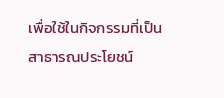เพื่อใช้ในกิจกรรมที่เป็นสาธารณประโยชน์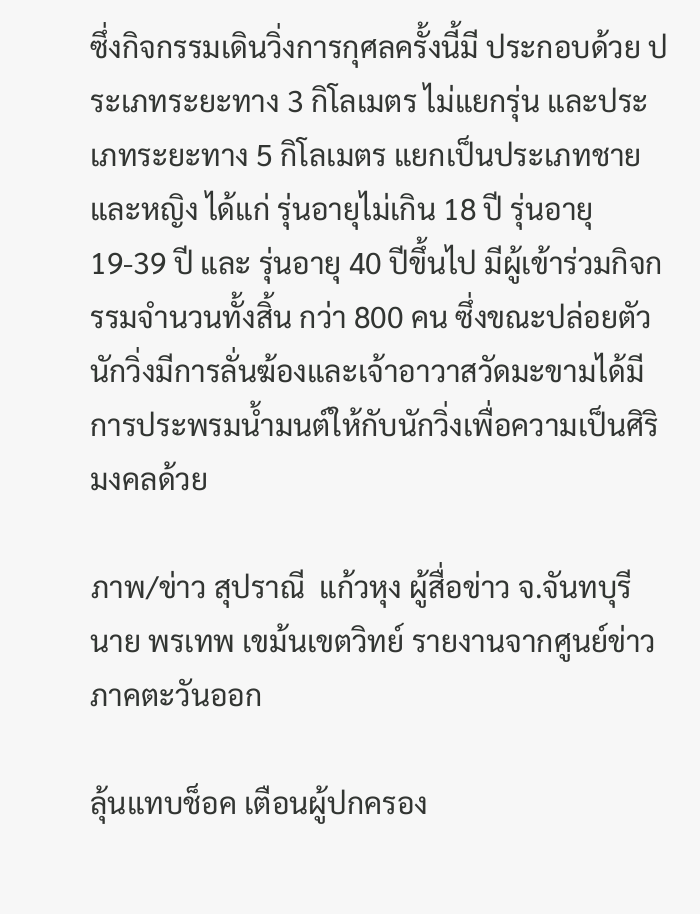ซึ่งกิจกรรมเดินวิ่งการกุศลครั้งนี้มี ประกอบด้วย ประเภทระยะทาง 3 กิโลเมตร ไม่แยกรุ่น และประเภทระยะทาง 5 กิโลเมตร แยกเป็นประเภทชายและหญิง ได้แก่ รุ่นอายุไม่เกิน 18 ปี รุ่นอายุ 19-39 ปี และ รุ่นอายุ 40 ปีขึ้นไป มีผู้เข้าร่วมกิจกรรมจำนวนทั้งสิ้น กว่า 800 คน ซึ่งขณะปล่อยตัวนักวิ่งมีการลั่นฆ้องและเจ้าอาวาสวัดมะขามได้มีการประพรมน้ำมนต์ให้กับนักวิ่งเพื่อความเป็นศิริมงคลด้วย

ภาพ/ข่าว สุปราณี  แก้วหุง ผู้สื่อข่าว จ.จันทบุรี
นาย พรเทพ เขม้นเขตวิทย์ รายงานจากศูนย์ข่าวภาคตะวันออก

ลุ้นแทบช็อค เตือนผู้ปกครอง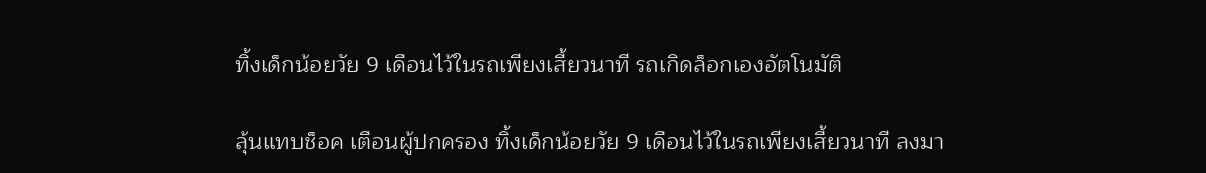ทิ้งเด็กน้อยวัย 9 เดือนไว้ในรถเพียงเสี้ยวนาที รถเกิดล็อกเองอัตโนมัติ

ลุ้นแทบช็อค เตือนผู้ปกครอง ทิ้งเด็กน้อยวัย 9 เดือนไว้ในรถเพียงเสี้ยวนาที ลงมา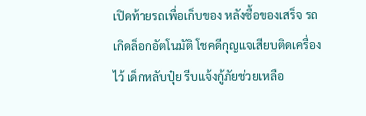เปิดท้ายรถเพื่อเก็บของ หลังซื้อของเสร็จ รถเกิดล็อกอัตโนมัติ โชคดีกุญแจเสียบติดเครื่องไว้ เด็กหลับปุ๋ย รีบแจ้งกู้ภัยช่วยเหลือ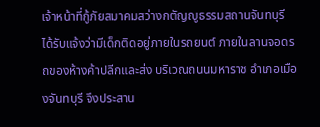เจ้าหน้าที่กู้ภัยสมาคมสว่างกตัญญูธรรมสถานจันทบุรี ได้รับแจ้งว่ามีเด็กติดอยู่ภายในรถยนต์ ภายในลานจอดรถของห้างค้าปลีกและส่ง บริเวณถนนมหาราช อำเภอเมืองจันทบุรี จึงประสาน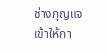ช่างกุญแจเข้าให้กา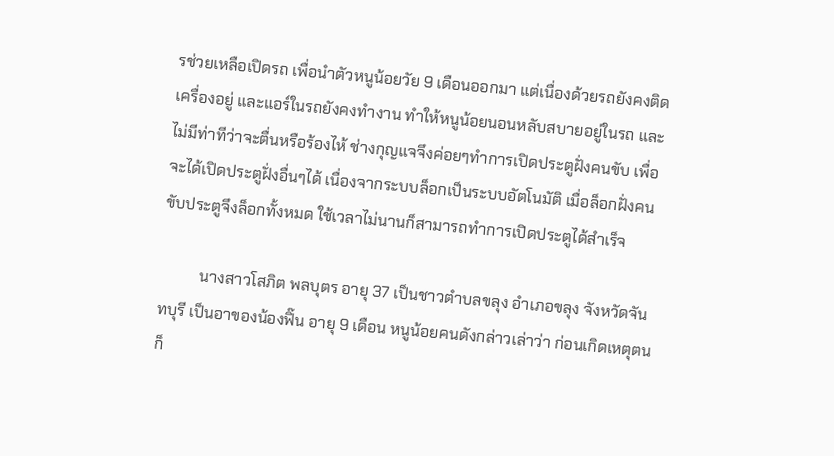รช่วยเหลือเปิดรถ เพื่อนำตัวหนูน้อยวัย 9 เดือนออกมา แต่เนื่องด้วยรถยังคงติดเครื่องอยู่ และแอร์ในรถยังคงทำงาน ทำให้หนูน้อยนอนหลับสบายอยู่ในรถ และไม่มีท่าทีว่าจะตื่นหรือร้องไห้ ช่างกุญแจจึงค่อยๆทำการเปิดประตูฝั่งคนขับ เพื่อจะได้เปิดประตูฝั่งอื่นๆได้ เนื่องจากระบบล็อกเป็นระบบอัตโนมัติ เมื่อล็อกฝั่งคนขับประตูจึงล็อกทั้งหมด ใช้เวลาไม่นานก็สามารถทำการเปิดประตูได้สำเร็จ

          นางสาวโสภิต พลบุตร อายุ 37 เป็นชาวตำบลขลุง อำเภอขลุง จังหวัดจันทบุรี เป็นอาของน้องฟิ๊น อายุ 9 เดือน หนูน้อยคนดังกล่าวเล่าว่า ก่อนเกิดเหตุตนก็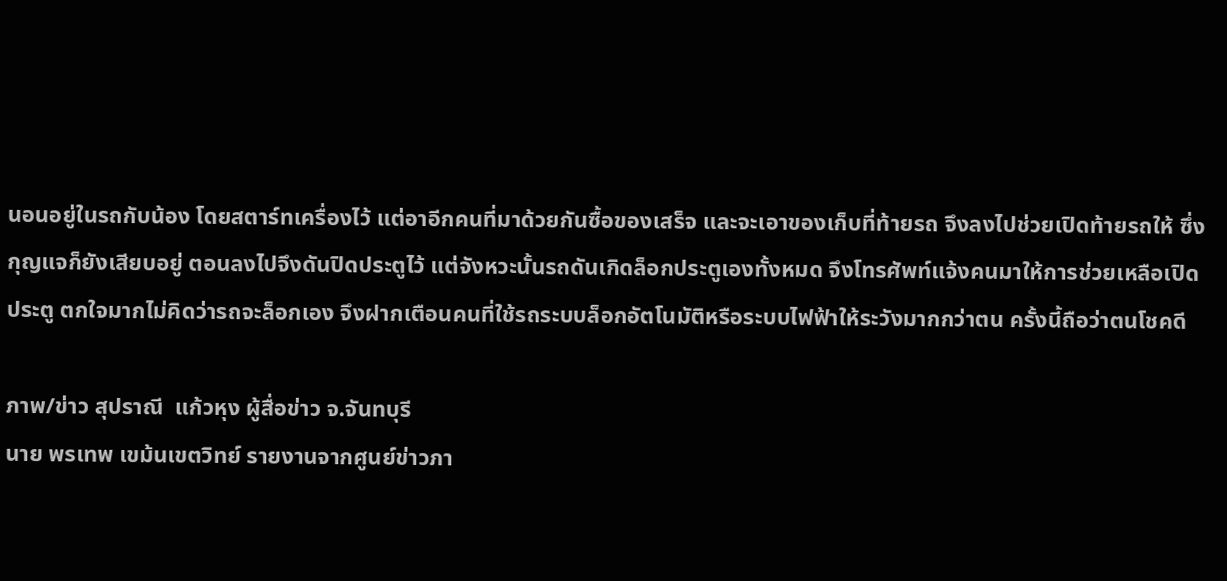นอนอยู่ในรถกับน้อง โดยสตาร์ทเครื่องไว้ แต่อาอีกคนที่มาด้วยกันซื้อของเสร็จ และจะเอาของเก็บที่ท้ายรถ จึงลงไปช่วยเปิดท้ายรถให้ ซึ่งกุญแจก็ยังเสียบอยู่ ตอนลงไปจึงดันปิดประตูไว้ แต่จังหวะนั้นรถดันเกิดล็อกประตูเองทั้งหมด จึงโทรศัพท์แจ้งคนมาให้การช่วยเหลือเปิดประตู ตกใจมากไม่คิดว่ารถจะล็อกเอง จึงฝากเตือนคนที่ใช้รถระบบล็อกอัตโนมัติหรือระบบไฟฟ้าให้ระวังมากกว่าตน ครั้งนี้ถือว่าตนโชคดี

ภาพ/ข่าว สุปราณี  แก้วหุง ผู้สื่อข่าว จ.จันทบุรี
นาย พรเทพ เขม้นเขตวิทย์ รายงานจากศูนย์ข่าวภา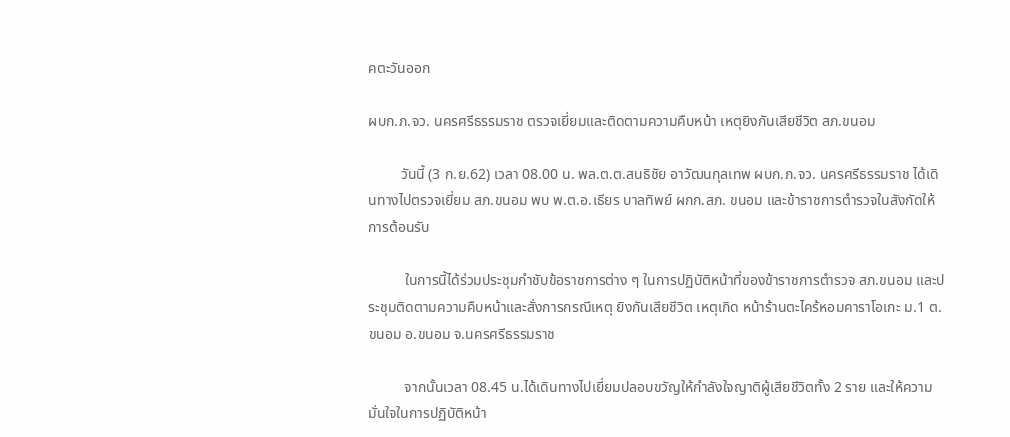คตะวันออก

ผบก.ภ.จว. นครศรีธรรมราช ตรวจเยี่ยมและติดตามความคืบหน้า เหตุยิงกันเสียชีวิต สภ.ขนอม

         วันนี้ (3 ก.ย.62) เวลา 08.00 น. พล.ต.ต.สนธิชัย อาวัฒนกุลเทพ ผบก.ภ.จว. นครศรีธรรมราช ได้เดินทางไปตรวจเยี่ยม สภ.ขนอม พบ พ.ต.อ.เธียร บาลทิพย์ ผกก.สภ. ขนอม และข้าราชการตำรวจในสังกัดให้การต้อนรับ

          ในการนี้ได้ร่วมประชุมกำชับข้อราชการต่าง ๆ ในการปฏิบัติหน้าที่ของข้าราชการตำรวจ สภ.ขนอม และประชุมติดตามความคืบหน้าและสั่งการกรณีเหตุ ยิงกันเสียชีวิต เหตุเกิด หน้าร้านตะไคร้หอมคาราโอเกะ ม.1 ต.ขนอม อ.ขนอม จ.นครศรีธรรมราช

          จากนั้นเวลา 08.45 น.ได้เดินทางไปเยี่ยมปลอบขวัญให้กำลังใจญาติผู้เสียชีวิตทั้ง 2 ราย และให้ความมั่นใจในการปฏิบัติหน้า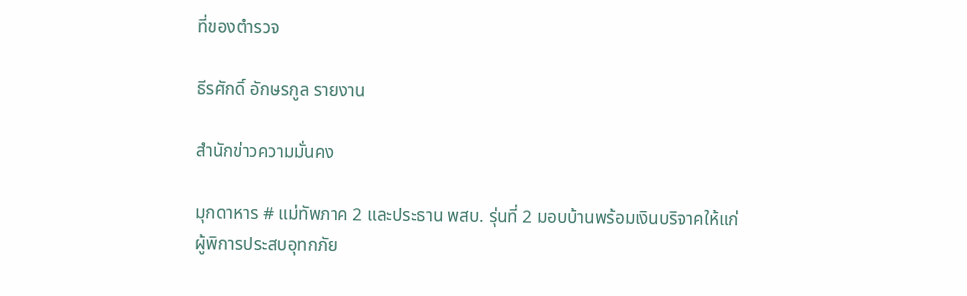ที่ของตำรวจ

ธีรศักดิ์ อักษรกูล รายงาน

สำนักข่าวความมั่นคง

มุกดาหาร # แม่ทัพภาค 2 และประธาน พสบ. รุ่นที่ 2 มอบบ้านพร้อมเงินบริจาคให้แก่ผู้พิการประสบอุทกภัย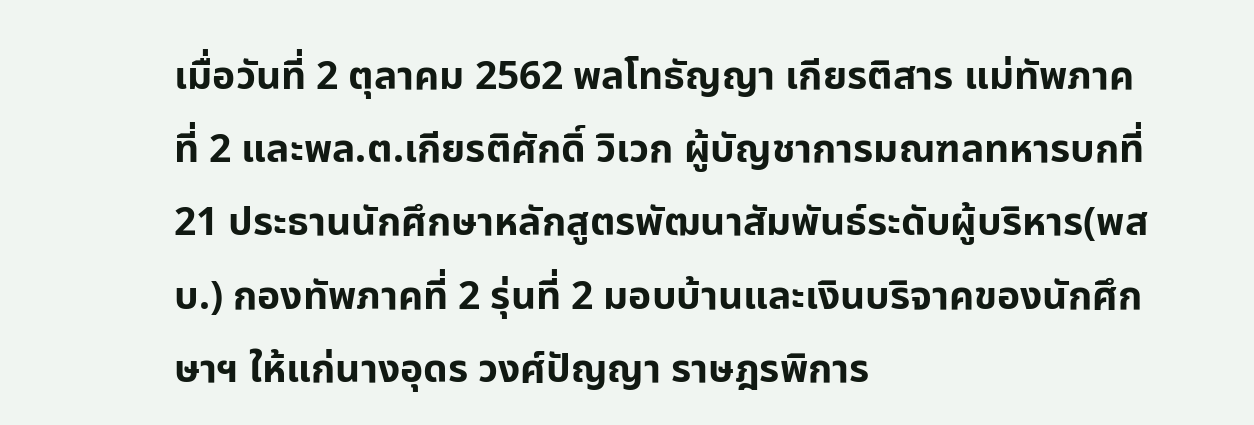เมื่อวันที่ 2 ตุลาคม 2562 พลโทธัญญา เกียรติสาร แม่ทัพภาคที่ 2 และพล.ต.เกียรติศักดิ์ วิเวก ผู้บัญชาการมณฑลทหารบกที่ 21 ประธานนักศึกษาหลักสูตรพัฒนาสัมพันธ์ระดับผู้บริหาร(พสบ.) กองทัพภาคที่ 2 รุ่นที่ 2 มอบบ้านและเงินบริจาคของนักศึกษาฯ ให้แก่นางอุดร วงศ์ปัญญา ราษฎรพิการ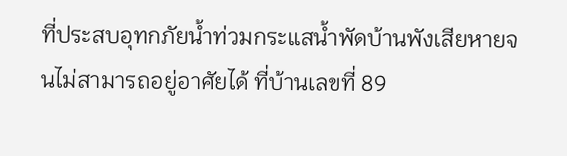ที่ประสบอุทกภัยน้ำท่วมกระแสน้ำพัดบ้านพังเสียหายจนไม่สามารถอยู่อาศัยได้ ที่บ้านเลขที่ 89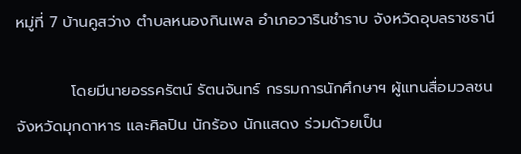หมู่ที่ 7 บ้านคูสว่าง ตำบลหนองกินเพล อำเภอวารินชำราบ จังหวัดอุบลราชธานี

          โดยมีนายอรรครัตน์ รัตนจันทร์ กรรมการนักศึกษาฯ ผู้แทนสื่อมวลชนจังหวัดมุกดาหาร และศิลปิน นักร้อง นักแสดง ร่วมด้วยเป็น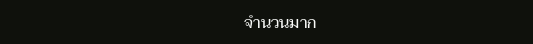จำนวนมาก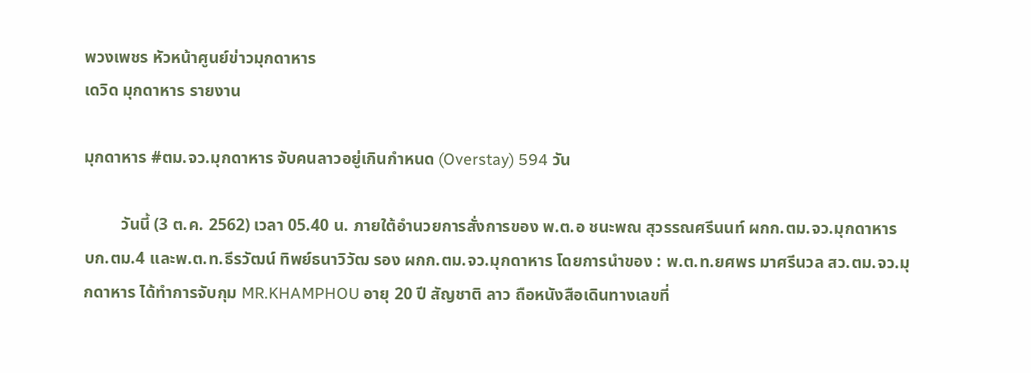พวงเพชร หัวหน้าศูนย์ข่าวมุกดาหาร
เดวิด มุกดาหาร รายงาน

มุกดาหาร #ตม.จว.มุกดาหาร จับคนลาวอยู่เกินกำหนด (Overstay) 594 วัน

         วันนี้ (3 ต.ค. 2562) เวลา 05.40 น. ภายใต้อำนวยการสั่งการของ พ.ต.อ ชนะพณ สุวรรณศรีนนท์ ผกก.ตม.จว.มุกดาหาร บก.ตม.4 และพ.ต.ท.ธีรวัฒน์ ทิพย์ธนาวิวัฒ รอง ผกก.ตม.จว.มุกดาหาร โดยการนำของ : พ.ต.ท.ยศพร มาศรีนวล สว.ตม.จว.มุกดาหาร ได้ทำการจับกุม MR.KHAMPHOU อายุ 20 ปี สัญชาติ ลาว ถือหนังสือเดินทางเลขที่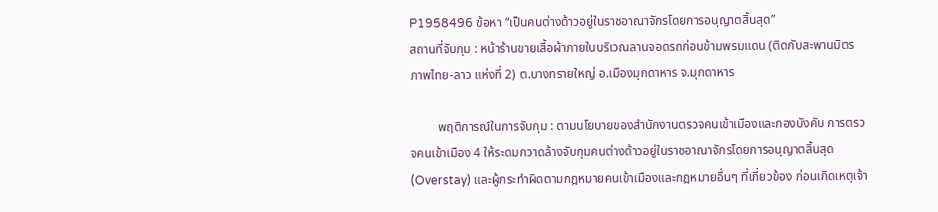P1958496 ข้อหา “เป็นคนต่างด้าวอยู่ในราชอาณาจักรโดยการอนุญาตสิ้นสุด”
สถานที่จับกุม : หน้าร้านขายเสื้อผ้าภายในบริเวณลานจอดรถก่อนข้ามพรมแดน (ติดกับสะพานมิตรภาพไทย-ลาว แห่งที่ 2) ต.บางทรายใหญ่ อ.เมืองมุกดาหาร จ.มุกดาหาร

         พฤติการณ์ในการจับกุม : ตามนโยบายของสำนักงานตรวจคนเข้าเมืองและกองบังคับ การตรวจคนเข้าเมือง 4 ให้ระดมกวาดล้างจับกุมคนต่างด้าวอยู่ในราชอาณาจักรโดยการอนุญาตสิ้นสุด (Overstay) และผู้กระทำผิดตามกฎหมายคนเข้าเมืองและกฎหมายอื่นๆ ที่เกี่ยวข้อง ก่อนเกิดเหตุเจ้า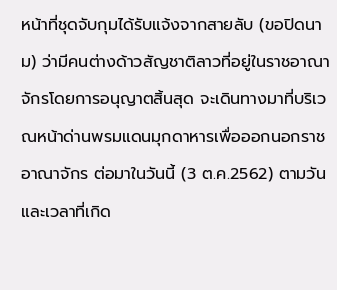หน้าที่ชุดจับกุมได้รับแจ้งจากสายลับ (ขอปิดนาม) ว่ามีคนต่างด้าวสัญชาติลาวที่อยู่ในราชอาณาจักรโดยการอนุญาตสิ้นสุด จะเดินทางมาที่บริเวณหน้าด่านพรมแดนมุกดาหารเพื่อออกนอกราชอาณาจักร ต่อมาในวันนี้ (3 ต.ค.2562) ตามวันและเวลาที่เกิด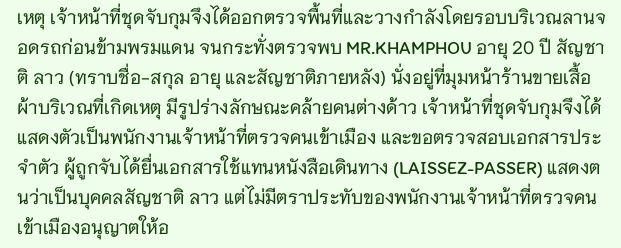เหตุ เจ้าหน้าที่ชุดจับกุมจึงได้ออกตรวจพื้นที่และวางกำลังโดยรอบบริเวณลานจอดรถก่อนข้ามพรมแดน จนกระทั่งตรวจพบ MR.KHAMPHOU อายุ 20 ปี สัญชาติ ลาว (ทราบชื่อ-สกุล อายุ และสัญชาติภายหลัง) นั่งอยู่ที่มุมหน้าร้านขายเสื้อผ้าบริเวณที่เกิดเหตุ มีรูปร่างลักษณะคล้ายคนต่างด้าว เจ้าหน้าที่ชุดจับกุมจึงได้แสดงตัวเป็นพนักงานเจ้าหน้าที่ตรวจคนเข้าเมือง และขอตรวจสอบเอกสารประจำตัว ผู้ถูกจับได้ยื่นเอกสารใช้แทนหนังสือเดินทาง (LAISSEZ-PASSER) แสดงตนว่าเป็นบุคคลสัญชาติ ลาว แต่ไม่มีตราประทับของพนักงานเจ้าหน้าที่ตรวจคนเข้าเมืองอนุญาตให้อ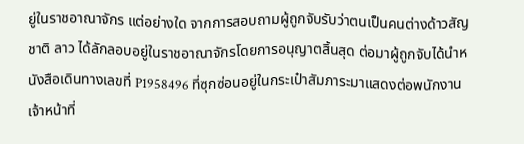ยู่ในราชอาณาจักร แต่อย่างใด จากการสอบถามผู้ถูกจับรับว่าตนเป็นคนต่างด้าวสัญชาติ ลาว ได้ลักลอบอยู่ในราชอาณาจักรโดยการอนุญาตสิ้นสุด ต่อมาผู้ถูกจับได้นำหนังสือเดินทางเลขที่ P1958496 ที่ซุกซ่อนอยู่ในกระเป๋าสัมภาระมาแสดงต่อพนักงานเจ้าหน้าที่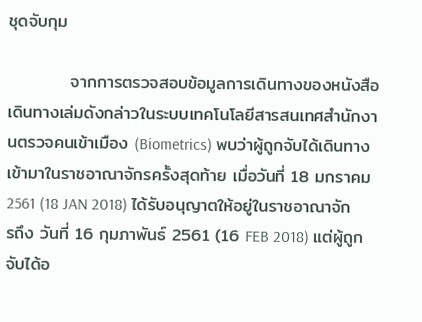ชุดจับกุม

          จากการตรวจสอบข้อมูลการเดินทางของหนังสือเดินทางเล่มดังกล่าวในระบบเทคโนโลยีสารสนเทศสำนักงานตรวจคนเข้าเมือง (Biometrics) พบว่าผู้ถูกจับได้เดินทางเข้ามาในราชอาณาจักรครั้งสุดท้าย เมื่อวันที่ 18 มกราคม 2561 (18 JAN 2018) ได้รับอนุญาตให้อยู่ในราชอาณาจักรถึง วันที่ 16 กุมภาพันธ์ 2561 (16 FEB 2018) แต่ผู้ถูกจับได้อ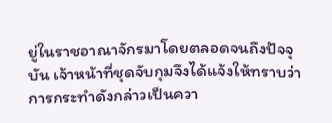ยู่ในราชอาณาจักรมาโดยตลอดจนถึงปัจจุบัน เจ้าหน้าที่ชุดจับกุมจึงได้แจ้งให้ทราบว่าการกระทำดังกล่าวเป็นควา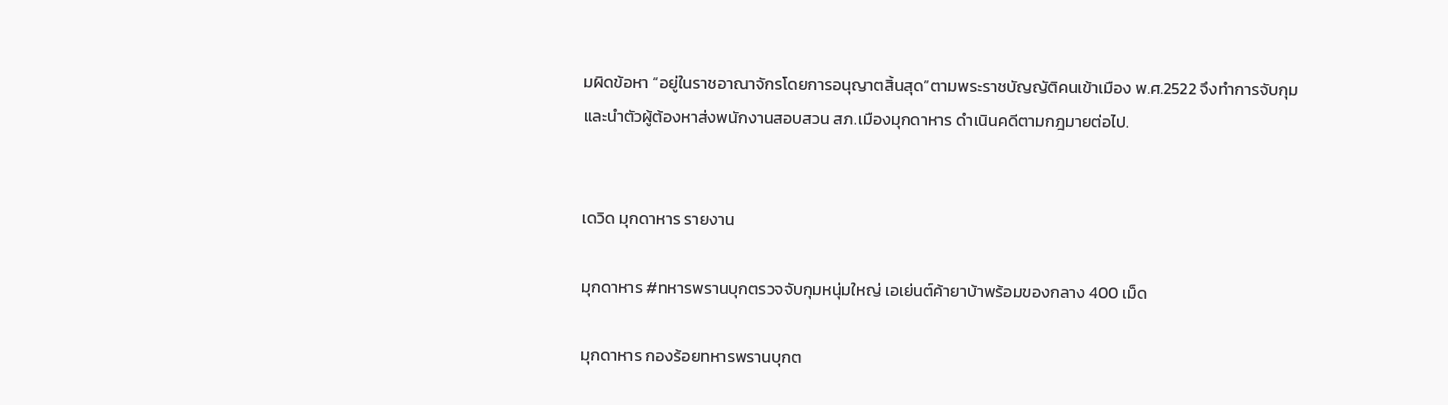มผิดข้อหา “อยู่ในราชอาณาจักรโดยการอนุญาตสิ้นสุด”ตามพระราชบัญญัติคนเข้าเมือง พ.ศ.2522 จึงทำการจับกุมและนำตัวผู้ต้องหาส่งพนักงานสอบสวน สภ.เมืองมุกดาหาร ดำเนินคดีตามกฎมายต่อไป.


เดวิด มุกดาหาร รายงาน

มุกดาหาร #ทหารพรานบุกตรวจจับกุมหนุ่มใหญ่ เอเย่นต์ค้ายาบ้าพร้อมของกลาง 400 เม็ด

มุกดาหาร กองร้อยทหารพรานบุกต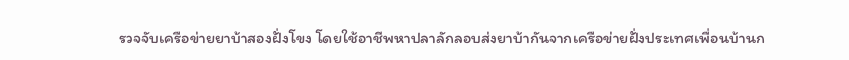รวจจับเครือข่ายยาบ้าสองฝั่งโขง โดยใช้อาชีพหาปลาลักลอบส่งยาบ้ากันจากเครือข่ายฝั่งประเทศเพื่อนบ้านก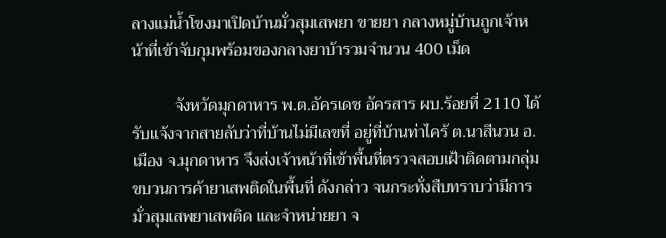ลางแม่น้ำโขงมาเปิดบ้านมั่วสุมเสพยา ขายยา กลางหมู่บ้านถูกเจ้าหน้าที่เข้าจับกุมพร้อมของกลางยาบ้ารวมจำนวน 400 เม็ด

          จังหวัดมุกดาหาร พ.ต.อัครเดช อัครสาร ผบ.ร้อยที่ 2110 ได้รับแจ้งจากสายลับว่าที่บ้านไม่มีเลขที่ อยู่ที่บ้านท่าไคร้ ต.นาสีนวน อ.เมือง จ.มุกดาหาร จึงส่งเจ้าหน้าที่เข้าพื้นที่ตรวจสอบเฝ้าติดตามกลุ่มขบวนการค้ายาเสพติดในพื้นที่ ดังกล่าว จนกระทั่งสืบทราบว่ามีการมั่วสุมเสพยาเสพติด และจำหน่ายยา จ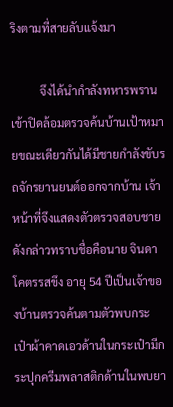ริงตามที่สายลับแจ้งมา

          จึงได้นำกำลังทหารพราน เข้าปิดล้อมตรวจค้นบ้านเป้าหมายขณะเดียวกันได้มีชายกำลังขับรถจักรยานยนต์ออกจากบ้าน เจ้าหน้าที่จึงแสดงตัวตรวจสอบชายดังกล่าวทราบชื่อคือนาย จินดา โคตรรสขึง อายุ 54 ปีเป็นเจ้าของบ้านตรวจค้นตามตัวพบกระเป๋าผ้าคาดเอวด้านในกระเป๋ามีกระปุกครีมพลาสติกด้านในพบยา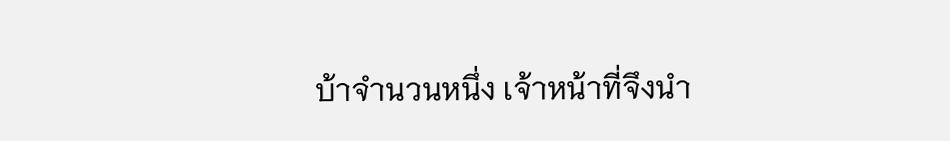บ้าจำนวนหนึ่ง เจ้าหน้าที่จึงนำ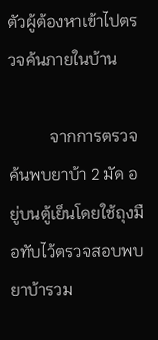ตัวผู้ต้องหาเข้าไปตรวจค้นภายในบ้าน

          จากการตรวจค้นพบยาบ้า 2 มัด อยู่บนตู้เย็นโดยใช้ถุงมือทับไว้ตรวจสอบพบยาบ้ารวม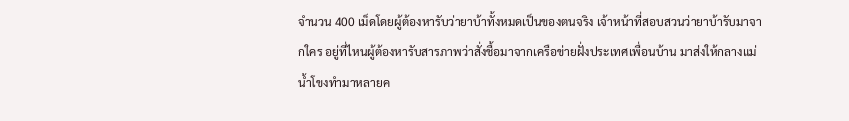จำนวน 400 เม็ดโดยผู้ต้องหารับว่ายาบ้าทั้งหมดเป็นของตนจริง เจ้าหน้าที่สอบสวนว่ายาบ้ารับมาจากใคร อยู่ที่ไหนผู้ต้องหารับสารภาพว่าสั่งชื้อมาจากเครือข่ายฝั่งประเทศเพื่อนบ้าน มาส่งให้กลางแม่น้ำโขงทำมาหลายค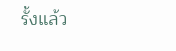รั้งแล้ว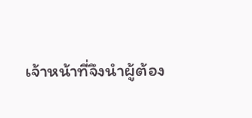เจ้าหน้าที่จึงนำผู้ต้อง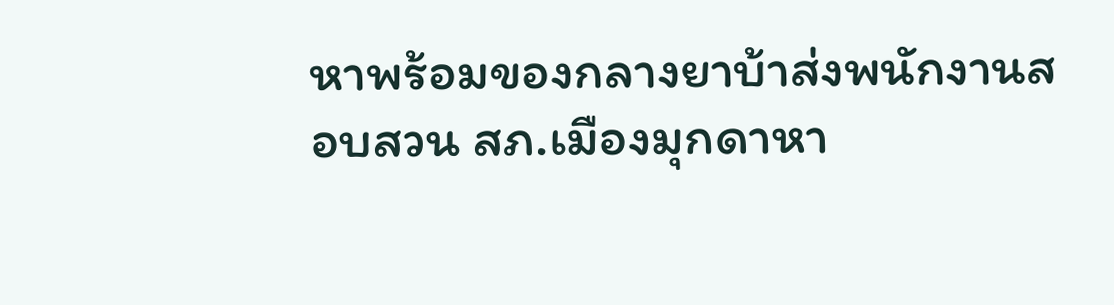หาพร้อมของกลางยาบ้าส่งพนักงานสอบสวน สภ.เมืองมุกดาหา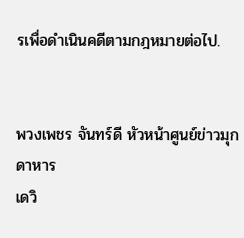รเพื่อดำเนินคดีตามกฎหมายต่อไป.


พวงเพชร จันทร์ดี หัวหน้าศูนย์ข่าวมุกดาหาร
เดวิ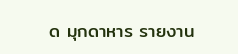ด มุกดาหาร รายงาน